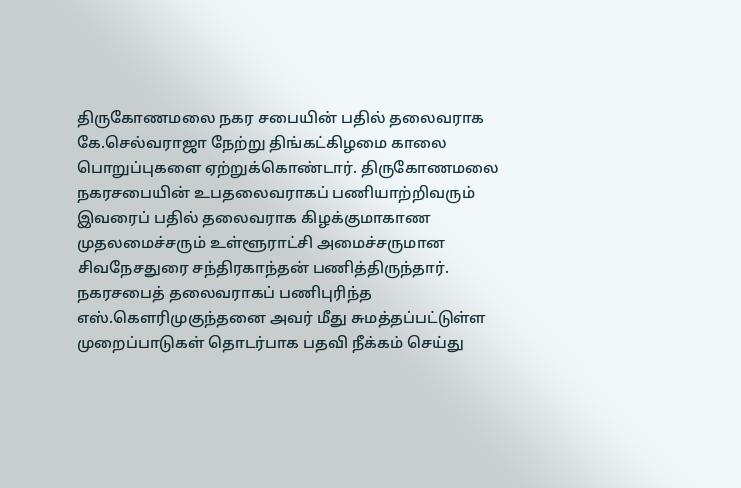திருகோணமலை நகர சபையின் பதில் தலைவராக கே.செல்வராஜா நேற்று திங்கட்கிழமை காலை பொறுப்புகளை ஏற்றுக்கொண்டார். திருகோணமலை நகரசபையின் உபதலைவராகப் பணியாற்றிவரும் இவரைப் பதில் தலைவராக கிழக்குமாகாண முதலமைச்சரும் உள்ளூராட்சி அமைச்சருமான சிவநேசதுரை சந்திரகாந்தன் பணித்திருந்தார்.
நகரசபைத் தலைவராகப் பணிபுரிந்த எஸ்.கௌரிமுகுந்தனை அவர் மீது சுமத்தப்பட்டுள்ள முறைப்பாடுகள் தொடர்பாக பதவி நீக்கம் செய்து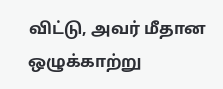விட்டு, அவர் மீதான ஒழுக்காற்று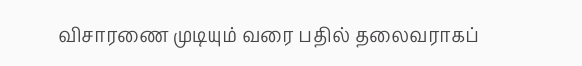விசாரணை முடியும் வரை பதில் தலைவராகப்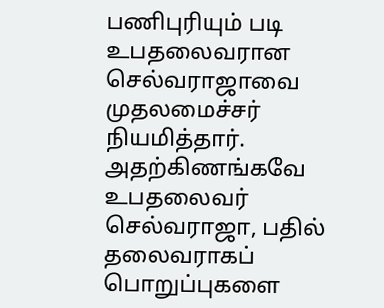பணிபுரியும் படி உபதலைவரான செல்வராஜாவை முதலமைச்சர் நியமித்தார். அதற்கிணங்கவே உபதலைவர் செல்வராஜா, பதில் தலைவராகப் பொறுப்புகளை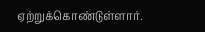ஏற்றுக்கொண்டுள்ளார்.